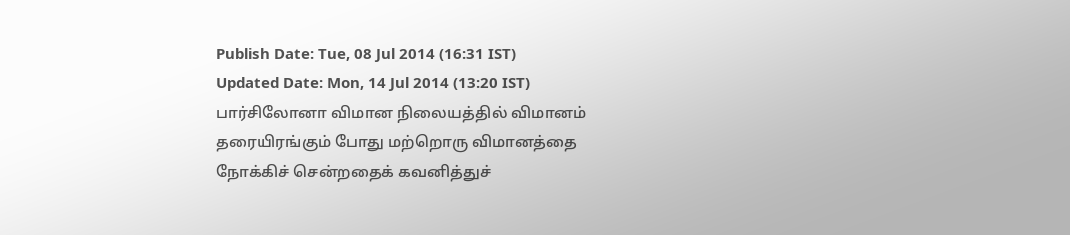Publish Date: Tue, 08 Jul 2014 (16:31 IST)
Updated Date: Mon, 14 Jul 2014 (13:20 IST)
பார்சிலோனா விமான நிலையத்தில் விமானம் தரையிரங்கும் போது மற்றொரு விமானத்தை நோக்கிச் சென்றதைக் கவனித்துச்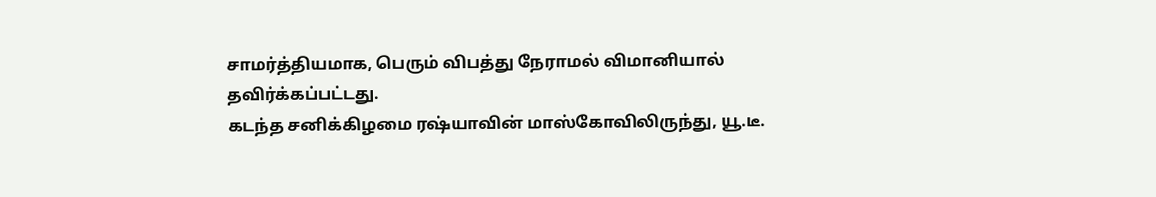சாமர்த்தியமாக, பெரும் விபத்து நேராமல் விமானியால் தவிர்க்கப்பட்டது.
கடந்த சனிக்கிழமை ரஷ்யாவின் மாஸ்கோவிலிருந்து, யூ.டீ.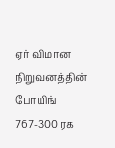ஏர் விமான நிறுவனத்தின் போயிங் 767-300 ரக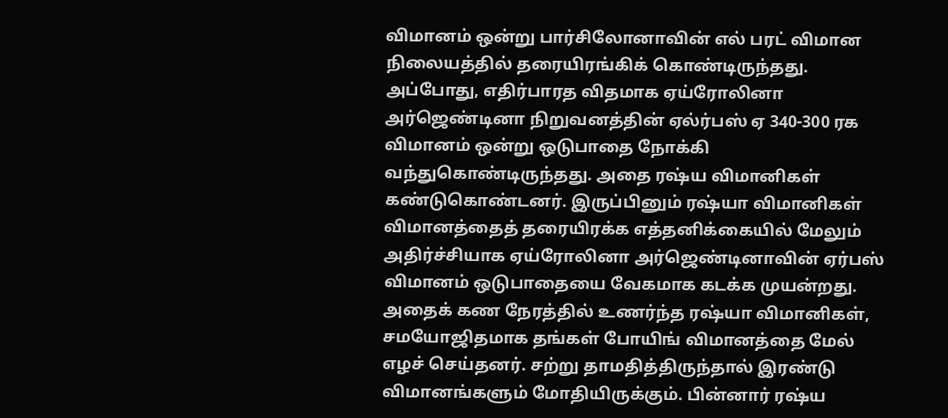விமானம் ஒன்று பார்சிலோனாவின் எல் பரட் விமான நிலையத்தில் தரையிரங்கிக் கொண்டிருந்தது. அப்போது, எதிர்பாரத விதமாக ஏய்ரோலினா அர்ஜெண்டினா நிறுவனத்தின் ஏல்ர்பஸ் ஏ 340-300 ரக விமானம் ஒன்று ஒடுபாதை நோக்கி வந்துகொண்டிருந்தது. அதை ரஷ்ய விமானிகள் கண்டுகொண்டனர். இருப்பினும் ரஷ்யா விமானிகள் விமானத்தைத் தரையிரக்க எத்தனிக்கையில் மேலும் அதிர்ச்சியாக ஏய்ரோலினா அர்ஜெண்டினாவின் ஏர்பஸ் விமானம் ஒடுபாதையை வேகமாக கடக்க முயன்றது.
அதைக் கண நேரத்தில் உணர்ந்த ரஷ்யா விமானிகள், சமயோஜிதமாக தங்கள் போயிங் விமானத்தை மேல் எழச் செய்தனர். சற்று தாமதித்திருந்தால் இரண்டு விமானங்களும் மோதியிருக்கும். பின்னார் ரஷ்ய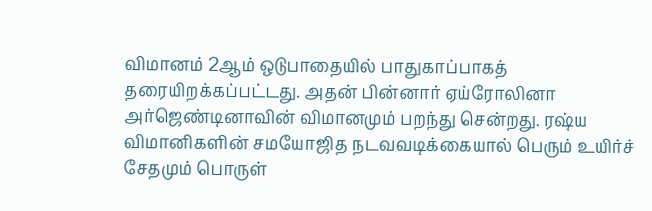விமானம் 2ஆம் ஒடுபாதையில் பாதுகாப்பாகத் தரையிறக்கப்பட்டது. அதன் பின்னார் ஏய்ரோலினா அர்ஜெண்டினாவின் விமானமும் பறந்து சென்றது. ரஷ்ய விமானிகளின் சமயோஜித நடவவடிக்கையால் பெரும் உயிர்ச் சேதமும் பொருள்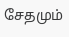சேதமும்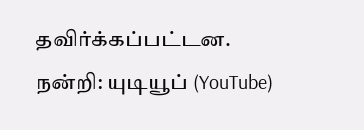தவிர்க்கப்பட்டன.
நன்றி: யுடியூப் (YouTube)